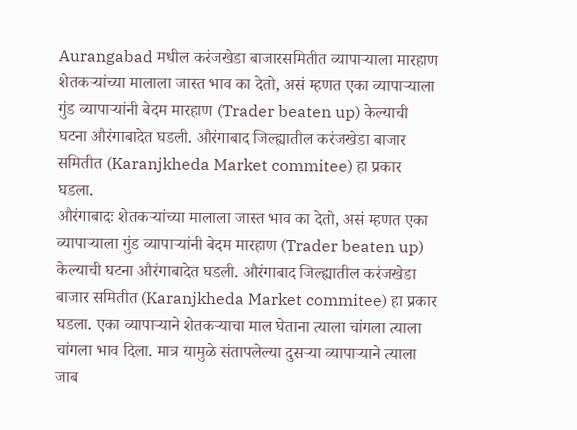Aurangabad मधील करंजखेडा बाजारसमितीत व्यापाऱ्याला मारहाण
शेतकऱ्यांच्या मालाला जास्त भाव का देतो, असं म्हणत एका व्यापाऱ्याला गुंड व्यापाऱ्यांनी बेदम मारहाण (Trader beaten up) केल्याची घटना औरंगाबादेत घडली. औरंगाबाद जिल्ह्यातील करंजखेडा बाजार समितीत (Karanjkheda Market commitee) हा प्रकार घडला.
औरंगाबादः शेतकऱ्यांच्या मालाला जास्त भाव का देतो, असं म्हणत एका व्यापाऱ्याला गुंड व्यापाऱ्यांनी बेदम मारहाण (Trader beaten up) केल्याची घटना औरंगाबादेत घडली. औरंगाबाद जिल्ह्यातील करंजखेडा बाजार समितीत (Karanjkheda Market commitee) हा प्रकार घडला. एका व्यापाऱ्याने शेतकऱ्याचा माल घेताना त्याला चांगला त्याला चांगला भाव दिला. मात्र यामुळे संतापलेल्या दुसऱ्या व्यापाऱ्याने त्याला जाब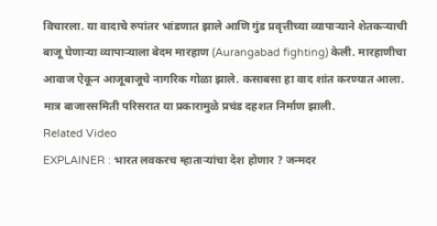विचारला. या वादाचे रुपांतर भांडणात झाले आणि गुंड प्रवृत्तीच्या व्यापाऱ्याने शेतकऱ्याची बाजू घेणाऱ्या व्यापाऱ्याला बेदम मारहाण (Aurangabad fighting) केली. मारहाणीचा आवाज ऐकून आजूबाजूचे नागरिक गोळा झाले. कसाबसा हा वाद शांत करण्यात आला. मात्र बाजारसमिती परिसरात या प्रकारामुळे प्रचंड दहशत निर्माण झाली.
Related Video
EXPLAINER : भारत लवकरच म्हाताऱ्यांचा देश होणार ? जन्मदर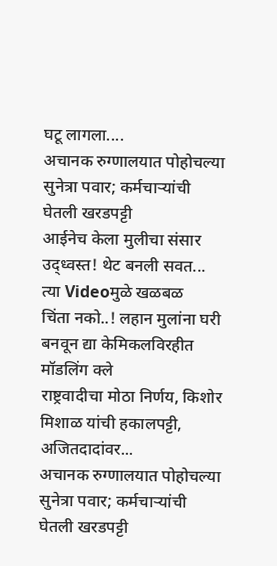घटू लागला....
अचानक रुग्णालयात पोहोचल्या सुनेत्रा पवार; कर्मचाऱ्यांची घेतली खरडपट्टी
आईनेच केला मुलीचा संसार उद्ध्वस्त! थेट बनली सवत... त्या Videoमुळे खळबळ
चिंता नको..! लहान मुलांना घरी बनवून द्या केमिकलविरहीत मॉडलिंग क्ले
राष्ट्रवादीचा मोठा निर्णय, किशोर मिशाळ यांची हकालपट्टी, अजितदादांवर...
अचानक रुग्णालयात पोहोचल्या सुनेत्रा पवार; कर्मचाऱ्यांची घेतली खरडपट्टी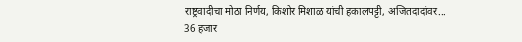राष्ट्रवादीचा मोठा निर्णय, किशोर मिशाळ यांची हकालपट्टी, अजितदादांवर...
36 हजार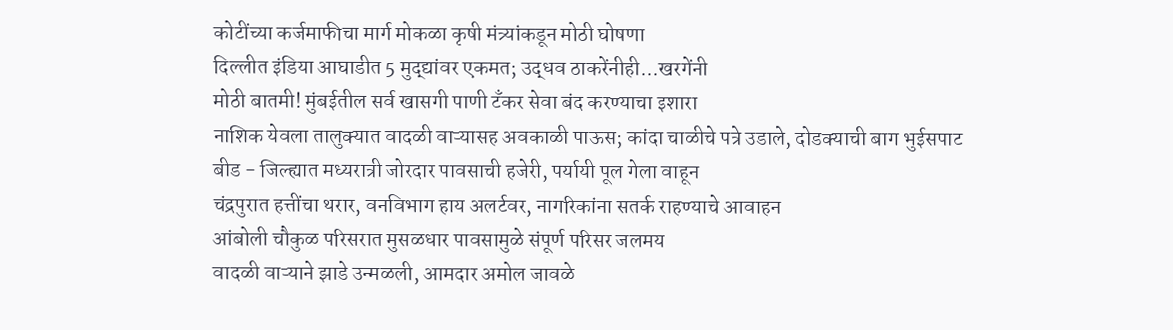कोटींच्या कर्जमाफीचा मार्ग मोकळा कृषी मंत्र्यांकडून मोठी घोषणा
दिल्लीत इंडिया आघाडीत 5 मुद्द्यांवर एकमत; उद्धव ठाकरेंनीही...खरगेंनी
मोठी बातमी! मुंबईतील सर्व खासगी पाणी टँकर सेवा बंद करण्याचा इशारा
नाशिक येवला तालुक्यात वादळी वाऱ्यासह अवकाळी पाऊस; कांदा चाळीचे पत्रे उडाले, दोडक्याची बाग भुईसपाट
बीड - जिल्ह्यात मध्यरात्री जोरदार पावसाची हजेरी, पर्यायी पूल गेला वाहून
चंद्रपुरात हत्तींचा थरार, वनविभाग हाय अलर्टवर, नागरिकांना सतर्क राहण्याचे आवाहन
आंबोली चौकुळ परिसरात मुसळधार पावसामुळे संपूर्ण परिसर जलमय
वादळी वाऱ्याने झाडे उन्मळली, आमदार अमोल जावळे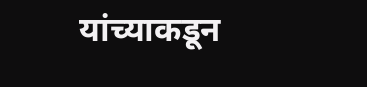यांच्याकडून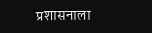प्रशासनाला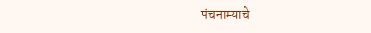पंचनाम्याचे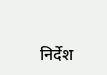निर्देश